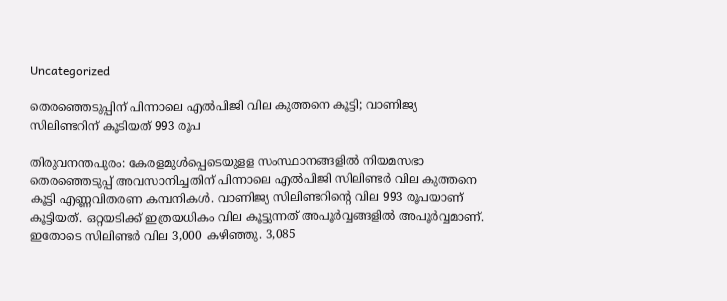Uncategorized

തെരഞ്ഞെടുപ്പിന് പിന്നാലെ എല്‍പിജി വില കുത്തനെ കൂട്ടി; വാണിജ്യ സിലിണ്ടറിന് കൂടിയത് 993 രൂപ

തിരുവനന്തപുരം: കേരളമുള്‍പ്പെടെയുളള സംസ്ഥാനങ്ങളില്‍ നിയമസഭാ തെരഞ്ഞെടുപ്പ് അവസാനിച്ചതിന് പിന്നാലെ എല്‍പിജി സിലിണ്ടര്‍ വില കുത്തനെ കൂട്ടി എണ്ണവിതരണ കമ്പനികള്‍. വാണിജ്യ സിലിണ്ടറിന്റെ വില 993 രൂപയാണ് കൂട്ടിയത്. ഒറ്റയടിക്ക് ഇത്രയധികം വില കൂട്ടുന്നത് അപൂര്‍വ്വങ്ങളില്‍ അപൂര്‍വ്വമാണ്. ഇതോടെ സിലിണ്ടര്‍ വില 3,000 കഴിഞ്ഞു. 3,085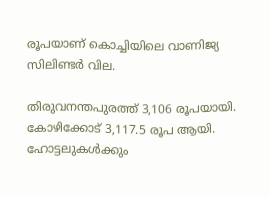രൂപയാണ് കൊച്ചിയിലെ വാണിജ്യ സിലിണ്ടര്‍ വില.

തിരുവനന്തപുരത്ത് 3,106 രൂപയായി. കോഴിക്കോട് 3,117.5 രൂപ ആയി. ഹോട്ടലുകള്‍ക്കും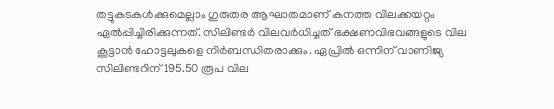തട്ടുകടകള്‍ക്കുമെല്ലാം ഗുരുതര ആഘാതമാണ് കനത്ത വിലക്കയറ്റം ഏല്‍പ്പിച്ചിരിക്കുന്നത്. സിലിണ്ടര്‍ വിലവര്‍ധിച്ചത് ഭക്ഷണവിഭവങ്ങളുടെ വില കൂട്ടാന്‍ ഹോട്ടലുകളെ നിര്‍ബന്ധിതരാക്കും. ഏപ്രില്‍ ഒന്നിന് വാണിജ്യ സിലിണ്ടറിന് 195.50 രൂപ വില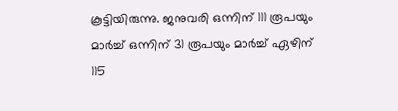കൂട്ടിയിരുന്നു. ജനുവരി ഒന്നിന് 111 രൂപയും മാര്‍ച്ച് ഒന്നിന് 31 രൂപയും മാര്‍ച്ച് ഏഴിന് 115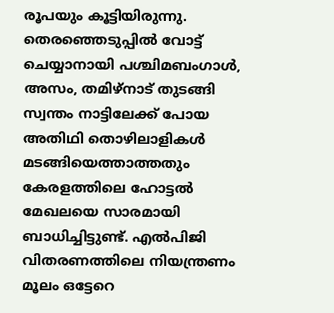രൂപയും കൂട്ടിയിരുന്നു.
തെരഞ്ഞെടുപ്പില്‍ വോട്ട് ചെയ്യാനായി പശ്ചിമബംഗാള്‍, അസം, തമിഴ്‌നാട് തുടങ്ങി സ്വന്തം നാട്ടിലേക്ക് പോയ അതിഥി തൊഴിലാളികള്‍ മടങ്ങിയെത്താത്തതും കേരളത്തിലെ ഹോട്ടല്‍ മേഖലയെ സാരമായി ബാധിച്ചിട്ടുണ്ട്. എല്‍പിജി വിതരണത്തിലെ നിയന്ത്രണം മൂലം ഒട്ടേറെ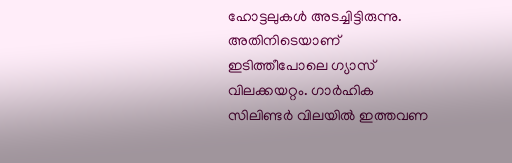ഹോട്ടലുകള്‍ അടച്ചിട്ടിരുന്നു. അതിനിടെയാണ് ഇടിത്തീപോലെ ഗ്യാസ് വിലക്കയറ്റം. ഗാര്‍ഹിക സിലിണ്ടര്‍ വിലയില്‍ ഇത്തവണ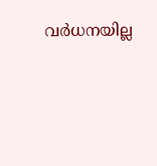വര്‍ധനയില്ല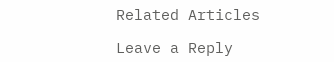Related Articles

Leave a Reply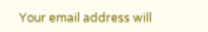Your email address will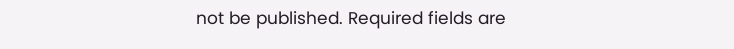not be published. Required fields are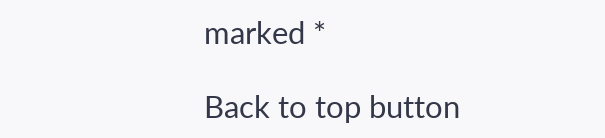marked *

Back to top button